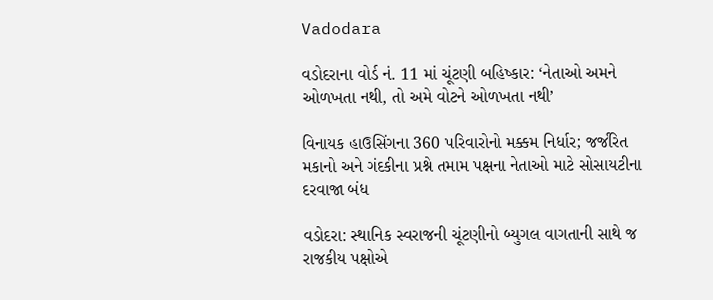Vadodara

વડોદરાના વોર્ડ નં. 11 માં ચૂંટણી બહિષ્કાર: ‘નેતાઓ અમને ઓળખતા નથી, તો અમે વોટને ઓળખતા નથી’

વિનાયક હાઉસિંગના 360 પરિવારોનો મક્કમ નિર્ધાર; જર્જરિત મકાનો અને ગંદકીના પ્રશ્ને તમામ પક્ષના નેતાઓ માટે સોસાયટીના દરવાજા બંધ

વડોદરા: સ્થાનિક સ્વરાજની ચૂંટણીનો બ્યુગલ વાગતાની સાથે જ રાજકીય પક્ષોએ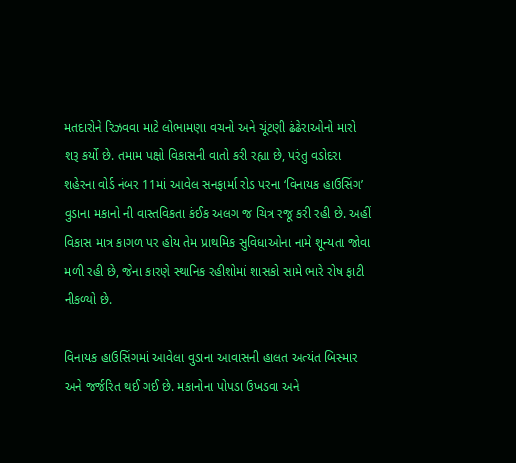મતદારોને રિઝવવા માટે લોભામણા વચનો અને ચૂંટણી ઢંઢેરાઓનો મારો શરૂ કર્યો છે. તમામ પક્ષો વિકાસની વાતો કરી રહ્યા છે, પરંતુ વડોદરા શહેરના વોર્ડ નંબર 11માં આવેલ સનફાર્મા રોડ પરના ‘વિનાયક હાઉસિંગ’ વુડાના મકાનો ની વાસ્તવિકતા કંઈક અલગ જ ચિત્ર રજૂ કરી રહી છે. અહીં વિકાસ માત્ર કાગળ પર હોય તેમ પ્રાથમિક સુવિધાઓના નામે શૂન્યતા જોવા મળી રહી છે, જેના કારણે સ્થાનિક રહીશોમાં શાસકો સામે ભારે રોષ ફાટી નીકળ્યો છે.

વિનાયક હાઉસિંગમાં આવેલા વુડાના આવાસની હાલત અત્યંત બિસ્માર અને જર્જરિત થઈ ગઈ છે. મકાનોના પોપડા ઉખડવા અને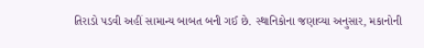તિરાડો પડવી અહીં સામાન્ય બાબત બની ગઈ છે. સ્થાનિકોના જણાવ્યા અનુસાર, મકાનોની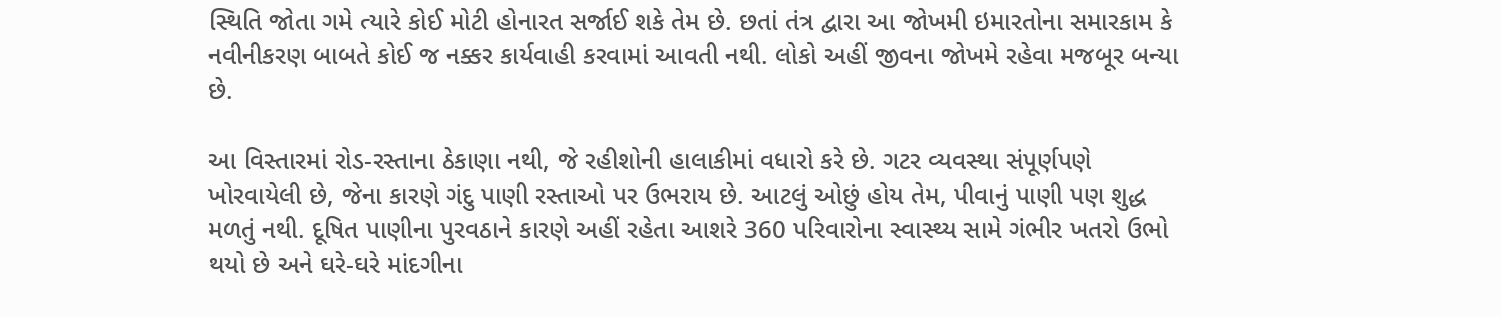સ્થિતિ જોતા ગમે ત્યારે કોઈ મોટી હોનારત સર્જાઈ શકે તેમ છે. છતાં તંત્ર દ્વારા આ જોખમી ઇમારતોના સમારકામ કે નવીનીકરણ બાબતે કોઈ જ નક્કર કાર્યવાહી કરવામાં આવતી નથી. લોકો અહીં જીવના જોખમે રહેવા મજબૂર બન્યા છે.

આ વિસ્તારમાં રોડ-રસ્તાના ઠેકાણા નથી, જે રહીશોની હાલાકીમાં વધારો કરે છે. ગટર વ્યવસ્થા સંપૂર્ણપણે ખોરવાયેલી છે, જેના કારણે ગંદુ પાણી રસ્તાઓ પર ઉભરાય છે. આટલું ઓછું હોય તેમ, પીવાનું પાણી પણ શુદ્ધ મળતું નથી. દૂષિત પાણીના પુરવઠાને કારણે અહીં રહેતા આશરે 360 પરિવારોના સ્વાસ્થ્ય સામે ગંભીર ખતરો ઉભો થયો છે અને ઘરે-ઘરે માંદગીના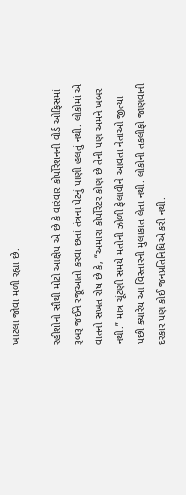ખાટલા જોવા મળી રહ્યા છે.

રહીશોનો સૌથી મોટો આક્ષેપ એ છે કે વારંવાર કોર્પોરેશનની વોર્ડ ઓફિસમાં રૂબરૂ જઈને રજૂઆતો કરવા છતાં તંત્રના પેટનું પાણી હલતું નથી. લોકોમાં એ વાતનો સખત રોષ છે કે, “અમારા કોર્પોરેટર કોણ છે તેની પણ અમને ખબર નથી.” માત્ર ચૂંટણી સમયે મતોની ઝોળી ફેલાવીને આવતા નેતાઓ જીત્યા પછી ક્યારેય આ વિસ્તારની મુલાકાત લેતા નથી. લોકોની તકલીફો જાણવાની દરકાર પણ કોઈ જનપ્રતિનિધિએ કરી નથી.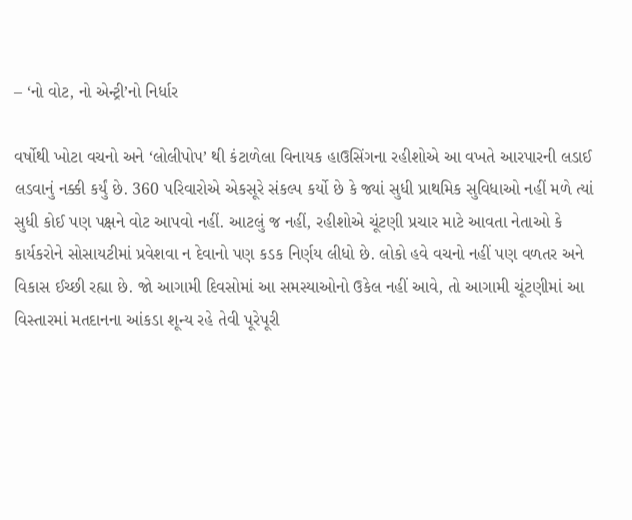– ‘નો વોટ, નો એન્ટ્રી’નો નિર્ધાર

વર્ષોથી ખોટા વચનો અને ‘લોલીપોપ’ થી કંટાળેલા વિનાયક હાઉસિંગના રહીશોએ આ વખતે આરપારની લડાઈ લડવાનું નક્કી કર્યું છે. 360 પરિવારોએ એકસૂરે સંકલ્પ કર્યો છે કે જ્યાં સુધી પ્રાથમિક સુવિધાઓ નહીં મળે ત્યાં સુધી કોઈ પણ પક્ષને વોટ આપવો નહીં. આટલું જ નહીં, રહીશોએ ચૂંટણી પ્રચાર માટે આવતા નેતાઓ કે કાર્યકરોને સોસાયટીમાં પ્રવેશવા ન દેવાનો પણ કડક નિર્ણય લીધો છે. લોકો હવે વચનો નહીં પણ વળતર અને વિકાસ ઈચ્છી રહ્યા છે. જો આગામી દિવસોમાં આ સમસ્યાઓનો ઉકેલ નહીં આવે, તો આગામી ચૂંટણીમાં આ વિસ્તારમાં મતદાનના આંકડા શૂન્ય રહે તેવી પૂરેપૂરી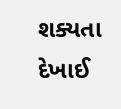શક્યતા દેખાઈ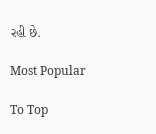રહી છે.

Most Popular

To Top